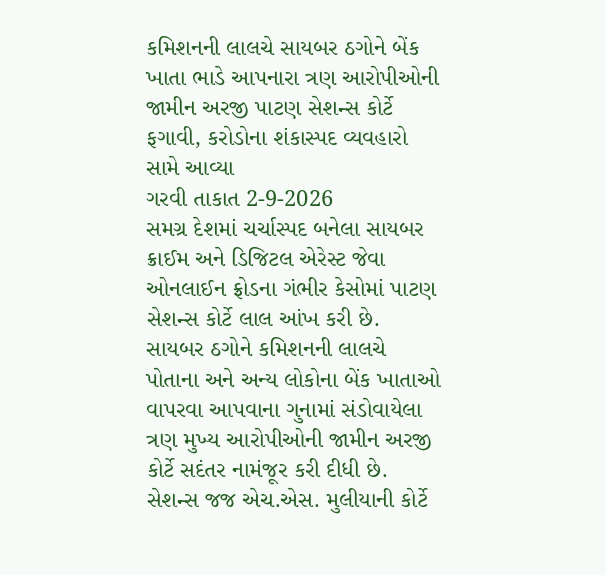કમિશનની લાલચે સાયબર ઠગોને બેંક ખાતા ભાડે આપનારા ત્રણ આરોપીઓની જામીન અરજી પાટણ સેશન્સ કોર્ટે ફગાવી, કરોડોના શંકાસ્પદ વ્યવહારો સામે આવ્યા
ગરવી તાકાત 2-9-2026
સમગ્ર દેશમાં ચર્ચાસ્પદ બનેલા સાયબર ક્રાઈમ અને ડિજિટલ એરેસ્ટ જેવા ઓનલાઈન ફ્રોડના ગંભીર કેસોમાં પાટણ સેશન્સ કોર્ટે લાલ આંખ કરી છે. સાયબર ઠગોને કમિશનની લાલચે પોતાના અને અન્ય લોકોના બેંક ખાતાઓ વાપરવા આપવાના ગુનામાં સંડોવાયેલા ત્રણ મુખ્ય આરોપીઓની જામીન અરજી કોર્ટે સદંતર નામંજૂર કરી દીધી છે. સેશન્સ જજ એચ.એસ. મુલીયાની કોર્ટે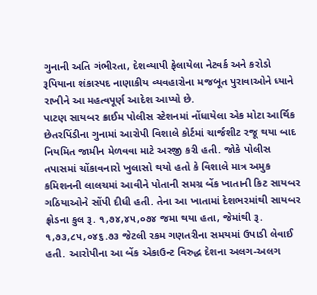ગુનાની અતિ ગંભીરતા, દેશવ્યાપી ફેલાયેલા નેટવર્ક અને કરોડો રૂપિયાના શંકાસ્પદ નાણાકીય વ્યવહારોના મજબૂત પુરાવાઓને ધ્યાને રાખીને આ મહત્વપૂર્ણ આદેશ આપ્યો છે.
પાટણ સાયબર ક્રાઈમ પોલીસ સ્ટેશનમાં નોંધાયેલા એક મોટા આર્થિક છેતરપિંડીના ગુનામાં આરોપી વિશાલે કોર્ટમાં ચાર્જશીટ રજૂ થયા બાદ નિયમિત જામીન મેળવવા માટે અરજી કરી હતી. જોકે પોલીસ તપાસમાં ચોંકાવનારો ખુલાસો થયો હતો કે વિશાલે માત્ર અમુક કમિશનની લાલચમાં આવીને પોતાની સમગ્ર બેંક ખાતાની કિટ સાયબર ગઠિયાઓને સોંપી દીધી હતી. તેના આ ખાતામાં દેશભરમાંથી સાયબર ફ્રોડના કુલ રૂ. ૧,૭૪,૪૫,૦૭૪ જમા થયા હતા, જેમાંથી રૂ. ૧,૭૩,૮૫,૦૪૬.૭૩ જેટલી રકમ ગણતરીના સમયમાં ઉપાડી લેવાઈ હતી. આરોપીના આ બેંક એકાઉન્ટ વિરુદ્ધ દેશના અલગ-અલગ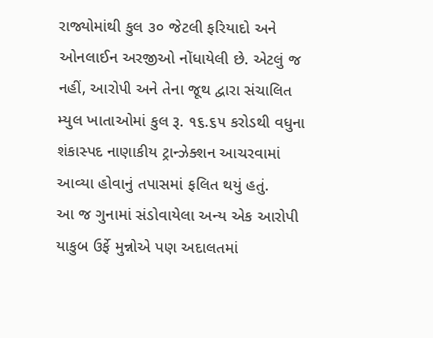રાજ્યોમાંથી કુલ ૩૦ જેટલી ફરિયાદો અને ઓનલાઈન અરજીઓ નોંધાયેલી છે. એટલું જ નહીં, આરોપી અને તેના જૂથ દ્વારા સંચાલિત મ્યુલ ખાતાઓમાં કુલ રૂ. ૧૬.૬૫ કરોડથી વધુના શંકાસ્પદ નાણાકીય ટ્રાન્ઝેક્શન આચરવામાં આવ્યા હોવાનું તપાસમાં ફલિત થયું હતું.
આ જ ગુનામાં સંડોવાયેલા અન્ય એક આરોપી યાકુબ ઉર્ફે મુન્નોએ પણ અદાલતમાં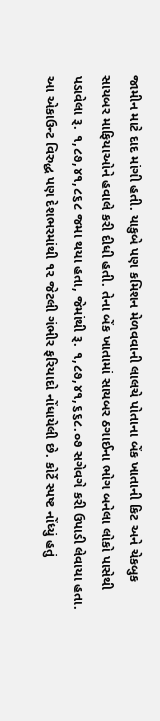જામીન માટે દાદ માંગી હતી. યાકુબે પણ કમિશન મેળવવાની લાલચે પોતાના બેંક ખાતાની કિટ અને ચેકબુક સાયબર માફિયાઓને હવાલે કરી દીધી હતી. તેના બેંક ખાતામાં સાયબર ઠગાઈના ભોગ બનેલા લોકો પાસેથી પડાવેલા રૂ. ૧,૮૭,૪૧,૮૬૮ જમા થયા હતા, જેમાંથી રૂ. ૧,૮૭,૪૧,૬૬૮.૦૭ સગેવગે કરી ઉપાડી લેવાયા હતા. આ એકાઉન્ટ વિરુદ્ધ પણ દેશભરમાંથી ૧૨ જેટલી ગંભીર ફરિયાદો નોંધાયેલી છે. કોર્ટે સ્પષ્ટ નોંધ્યું હતું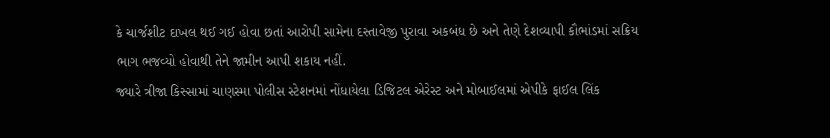કે ચાર્જશીટ દાખલ થઈ ગઈ હોવા છતાં આરોપી સામેના દસ્તાવેજી પુરાવા અકબંધ છે અને તેણે દેશવ્યાપી કૌભાંડમાં સક્રિય ભાગ ભજવ્યો હોવાથી તેને જામીન આપી શકાય નહીં.
જ્યારે ત્રીજા કિસ્સામાં ચાણસ્મા પોલીસ સ્ટેશનમાં નોંધાયેલા ડિજિટલ એરેસ્ટ અને મોબાઈલમાં એપીકે ફાઈલ લિંક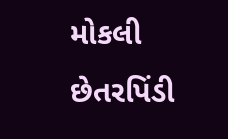મોકલી છેતરપિંડી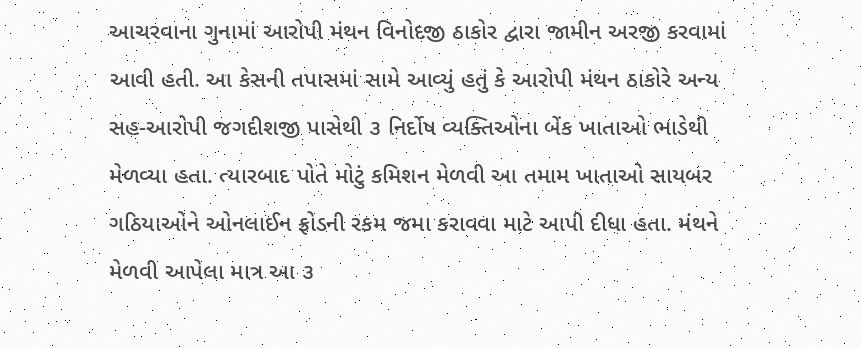આચરવાના ગુનામાં આરોપી મંથન વિનોદજી ઠાકોર દ્વારા જામીન અરજી કરવામાં આવી હતી. આ કેસની તપાસમાં સામે આવ્યું હતું કે આરોપી મંથન ઠાકોરે અન્ય સહ-આરોપી જગદીશજી પાસેથી ૩ નિર્દોષ વ્યક્તિઓના બેંક ખાતાઓ ભાડેથી મેળવ્યા હતા. ત્યારબાદ પોતે મોટું કમિશન મેળવી આ તમામ ખાતાઓ સાયબર ગઠિયાઓને ઓનલાઈન ફ્રોડની રકમ જમા કરાવવા માટે આપી દીધા હતા. મંથને મેળવી આપેલા માત્ર આ ૩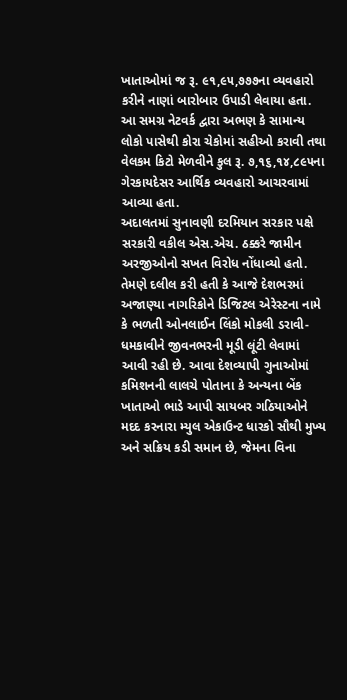ખાતાઓમાં જ રૂ. ૯૧,૯૫,૭૭૭ના વ્યવહારો કરીને નાણાં બારોબાર ઉપાડી લેવાયા હતા. આ સમગ્ર નેટવર્ક દ્વારા અભણ કે સામાન્ય લોકો પાસેથી કોરા ચેકોમાં સહીઓ કરાવી તથા વેલકમ કિટો મેળવીને કુલ રૂ. ૭,૧૬,૧૪,૮૯૫ના ગેરકાયદેસર આર્થિક વ્યવહારો આચરવામાં આવ્યા હતા.
અદાલતમાં સુનાવણી દરમિયાન સરકાર પક્ષે સરકારી વકીલ એસ.એચ. ઠક્કરે જામીન અરજીઓનો સખત વિરોધ નોંધાવ્યો હતો. તેમણે દલીલ કરી હતી કે આજે દેશભરમાં અજાણ્યા નાગરિકોને ડિજિટલ એરેસ્ટના નામે કે ભળતી ઓનલાઈન લિંકો મોકલી ડરાવી-ધમકાવીને જીવનભરની મૂડી લૂંટી લેવામાં આવી રહી છે. આવા દેશવ્યાપી ગુનાઓમાં કમિશનની લાલચે પોતાના કે અન્યના બેંક ખાતાઓ ભાડે આપી સાયબર ગઠિયાઓને મદદ કરનારા મ્યુલ એકાઉન્ટ ધારકો સૌથી મુખ્ય અને સક્રિય કડી સમાન છે, જેમના વિના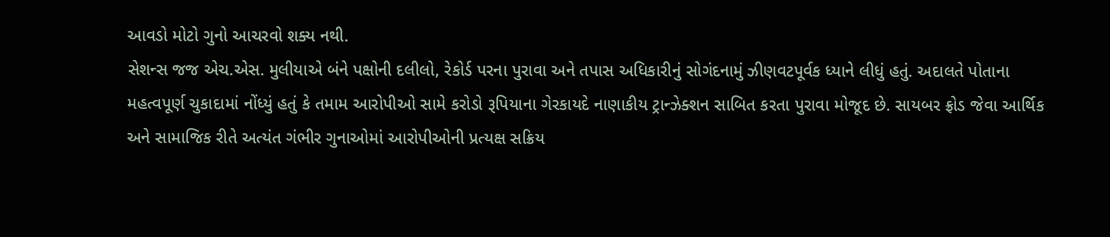આવડો મોટો ગુનો આચરવો શક્ય નથી.
સેશન્સ જજ એચ.એસ. મુલીયાએ બંને પક્ષોની દલીલો, રેકોર્ડ પરના પુરાવા અને તપાસ અધિકારીનું સોગંદનામું ઝીણવટપૂર્વક ધ્યાને લીધું હતું. અદાલતે પોતાના મહત્વપૂર્ણ ચુકાદામાં નોંધ્યું હતું કે તમામ આરોપીઓ સામે કરોડો રૂપિયાના ગેરકાયદે નાણાકીય ટ્રાન્ઝેક્શન સાબિત કરતા પુરાવા મોજૂદ છે. સાયબર ફ્રોડ જેવા આર્થિક અને સામાજિક રીતે અત્યંત ગંભીર ગુનાઓમાં આરોપીઓની પ્રત્યક્ષ સક્રિય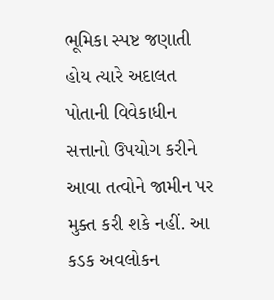ભૂમિકા સ્પષ્ટ જણાતી હોય ત્યારે અદાલત પોતાની વિવેકાધીન સત્તાનો ઉપયોગ કરીને આવા તત્વોને જામીન પર મુક્ત કરી શકે નહીં. આ કડક અવલોકન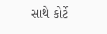સાથે કોર્ટે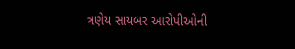ત્રણેય સાયબર આરોપીઓની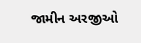જામીન અરજીઓ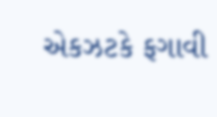એકઝટકે ફગાવી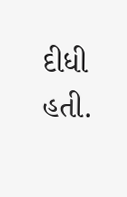દીધી હતી.